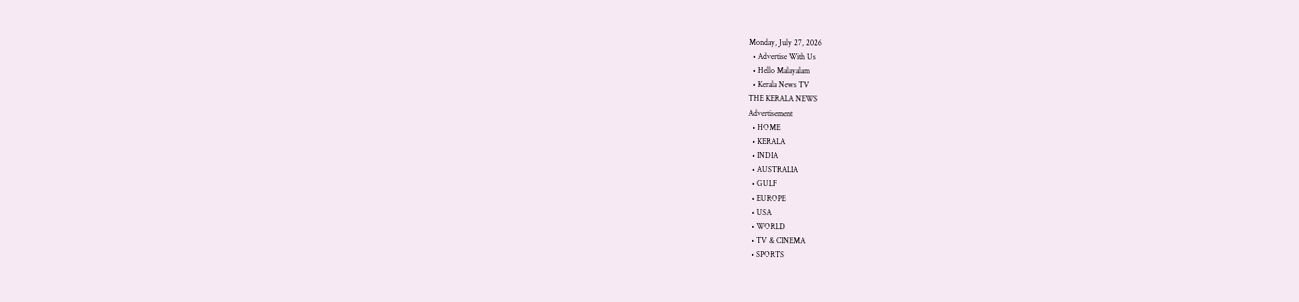Monday, July 27, 2026
  • Advertise With Us
  • Hello Malayalam
  • Kerala News TV
THE KERALA NEWS
Advertisement
  • HOME
  • KERALA
  • INDIA
  • AUSTRALIA
  • GULF
  • EUROPE
  • USA
  • WORLD
  • TV & CINEMA
  • SPORTS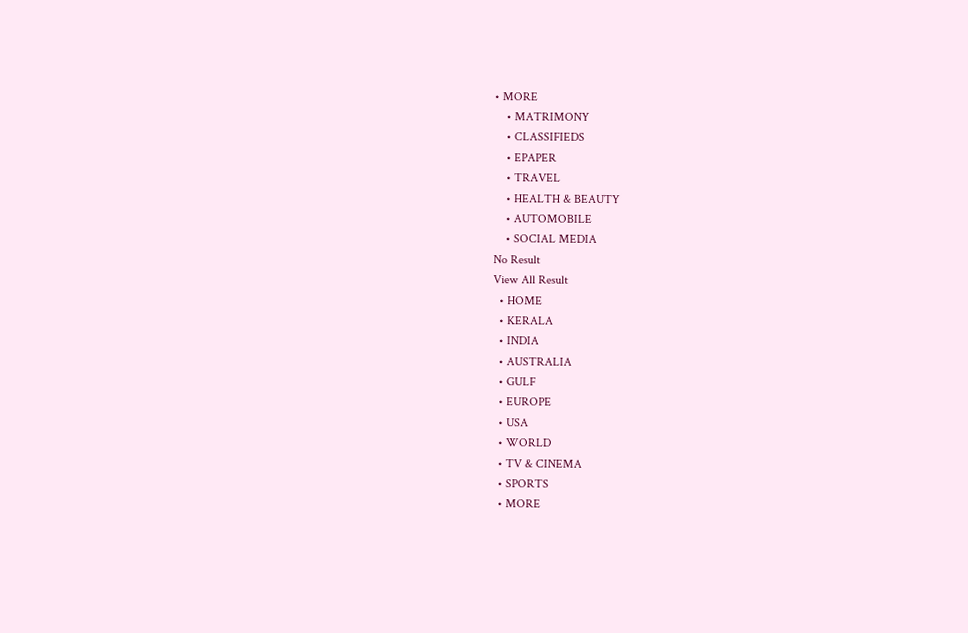• MORE
    • MATRIMONY
    • CLASSIFIEDS
    • EPAPER
    • TRAVEL
    • HEALTH & BEAUTY
    • AUTOMOBILE
    • SOCIAL MEDIA
No Result
View All Result
  • HOME
  • KERALA
  • INDIA
  • AUSTRALIA
  • GULF
  • EUROPE
  • USA
  • WORLD
  • TV & CINEMA
  • SPORTS
  • MORE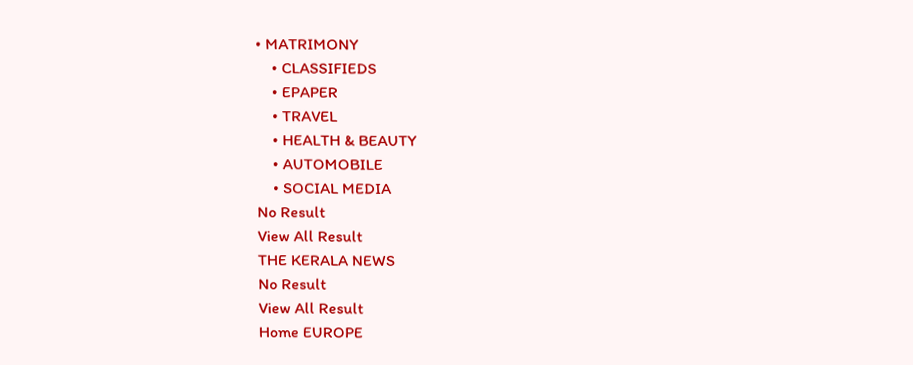• MATRIMONY
    • CLASSIFIEDS
    • EPAPER
    • TRAVEL
    • HEALTH & BEAUTY
    • AUTOMOBILE
    • SOCIAL MEDIA
No Result
View All Result
THE KERALA NEWS
No Result
View All Result
Home EUROPE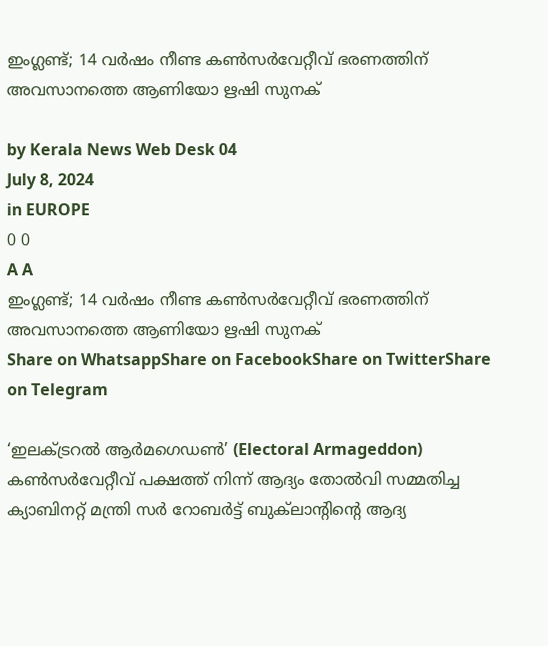ഇംഗ്ലണ്ട്; 14 വര്‍ഷം നീണ്ട കൺസർവേറ്റീവ് ഭരണത്തിന് അവസാനത്തെ ആണിയോ ഋഷി സുനക്

by Kerala News Web Desk 04
July 8, 2024
in EUROPE
0 0
A A
ഇംഗ്ലണ്ട്; 14 വര്‍ഷം നീണ്ട കൺസർവേറ്റീവ് ഭരണത്തിന് അവസാനത്തെ ആണിയോ ഋഷി സുനക്
Share on WhatsappShare on FacebookShare on TwitterShare on Telegram

‘ഇലക്ട്രറൽ ആർമഗെഡണ്‍’ (Electoral Armageddon) കൺസർവേറ്റീവ് പക്ഷത്ത് നിന്ന് ആദ്യം തോല്‍വി സമ്മതിച്ച ക്യാബിനറ്റ് മന്ത്രി സര്‍ റോബർട്ട് ബുക്‍ലാന്‍റിന്‍റെ ആദ്യ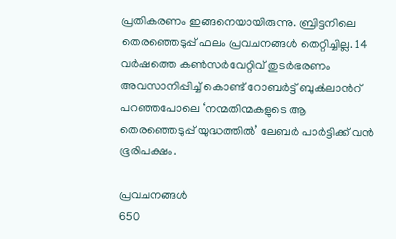പ്രതികരണം ഇങ്ങനെയായിരുന്നു. ബ്രിട്ടനിലെ തെരഞ്ഞെടുപ്പ് ഫലം പ്രവചനങ്ങൾ തെറ്റിച്ചില്ല. 14 വർഷത്തെ കൺസർവേറ്റിവ് തുടർഭരണം അവസാനിപ്പിച്ച് കൊണ്ട് റോബർട്ട് ബുക്‍ലാന്‍റ് പറഞ്ഞപോലെ ‘നന്മതിന്മകളുടെ ആ തെരഞ്ഞെടുപ്പ് യുദ്ധത്തില്‍’ ലേബർ പാർട്ടിക്ക് വൻ ഭൂരിപക്ഷം.

പ്രവചനങ്ങൾ
650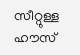സീറ്റുള്ള ഹൗസ്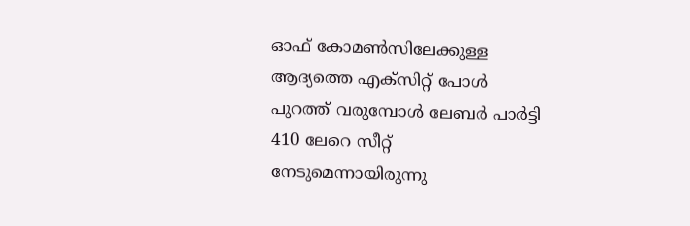ഓഫ് കോമൺസിലേക്കുള്ള ആദ്യത്തെ എക്സിറ്റ് പോള്‍ പുറത്ത് വരുമ്പോള്‍ ലേബർ പാർട്ടി 410 ലേറെ സീറ്റ് നേടുമെന്നായിരുന്നു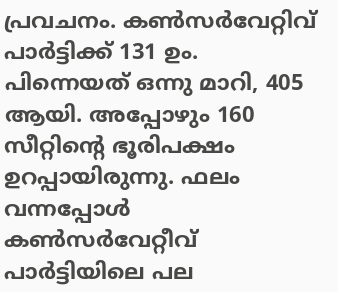പ്രവചനം. കൺസർവേറ്റിവ് പാർട്ടിക്ക് 131 ഉം. പിന്നെയത് ഒന്നു മാറി, 405 ആയി. അപ്പോഴും 160 സീറ്റിന്‍റെ ഭൂരിപക്ഷം ഉറപ്പായിരുന്നു. ഫലം വന്നപ്പോള്‍ കൺസർവേറ്റീവ് പാർട്ടിയിലെ പല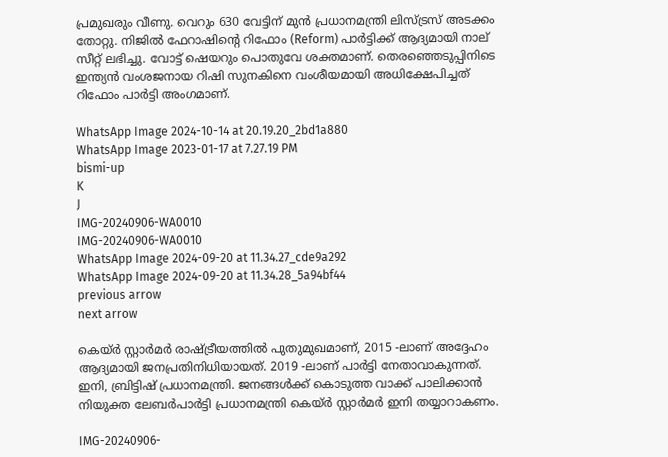പ്രമുഖരും വീണു. വെറും 630 വേട്ടിന് മുന്‍ പ്രധാനമന്ത്രി ലിസ്ട്രസ് അടക്കം തോറ്റു. നിജിൽ ഫേറാഷിന്‍റെ റിഫോം (Reform) പാർട്ടിക്ക് ആദ്യമായി നാല് സീറ്റ് ലഭിച്ചു. വോട്ട് ഷെയറും പൊതുവേ ശക്തമാണ്. തെരഞ്ഞെടുപ്പിനിടെ ഇന്ത്യൻ വംശജനായ റിഷി സുനകിനെ വംശീയമായി അധിക്ഷേപിച്ചത് റിഫോം പാർട്ടി അംഗമാണ്.

WhatsApp Image 2024-10-14 at 20.19.20_2bd1a880
WhatsApp Image 2023-01-17 at 7.27.19 PM
bismi-up
K
J
IMG-20240906-WA0010
IMG-20240906-WA0010
WhatsApp Image 2024-09-20 at 11.34.27_cde9a292
WhatsApp Image 2024-09-20 at 11.34.28_5a94bf44
previous arrow
next arrow

കെയ്ർ സ്റ്റാർമർ രാഷ്ട്രീയത്തിൽ പുതുമുഖമാണ്, 2015 -ലാണ് അദ്ദേഹം ആദ്യമായി ജനപ്രതിനിധിയായത്. 2019 -ലാണ് പാർട്ടി നേതാവാകുന്നത്. ഇനി, ബ്രിട്ടിഷ് പ്രധാനമന്ത്രി. ജനങ്ങള്‍ക്ക് കൊടുത്ത വാക്ക് പാലിക്കാന്‍ നിയുക്ത ലേബര്‍പാർട്ടി പ്രധാനമന്ത്രി കെയ്ർ സ്റ്റാർമർ ഇനി തയ്യാറാകണം.

IMG-20240906-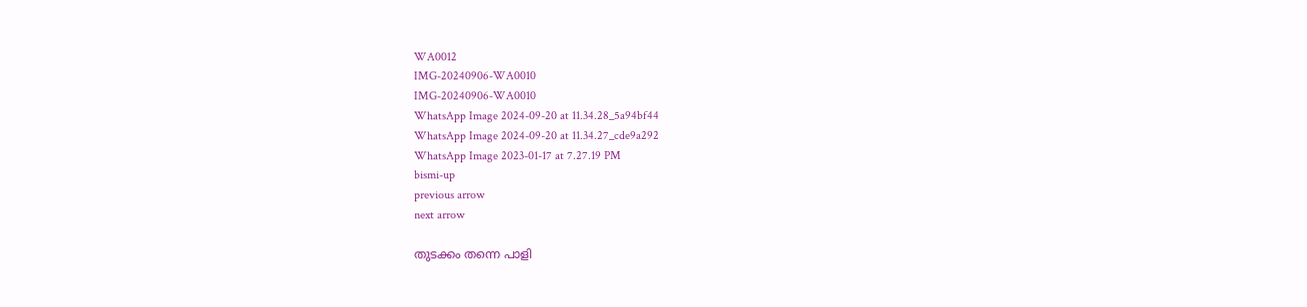WA0012
IMG-20240906-WA0010
IMG-20240906-WA0010
WhatsApp Image 2024-09-20 at 11.34.28_5a94bf44
WhatsApp Image 2024-09-20 at 11.34.27_cde9a292
WhatsApp Image 2023-01-17 at 7.27.19 PM
bismi-up
previous arrow
next arrow

തുടക്കം തന്നെ പാളി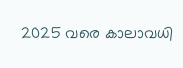2025 വരെ കാലാവധി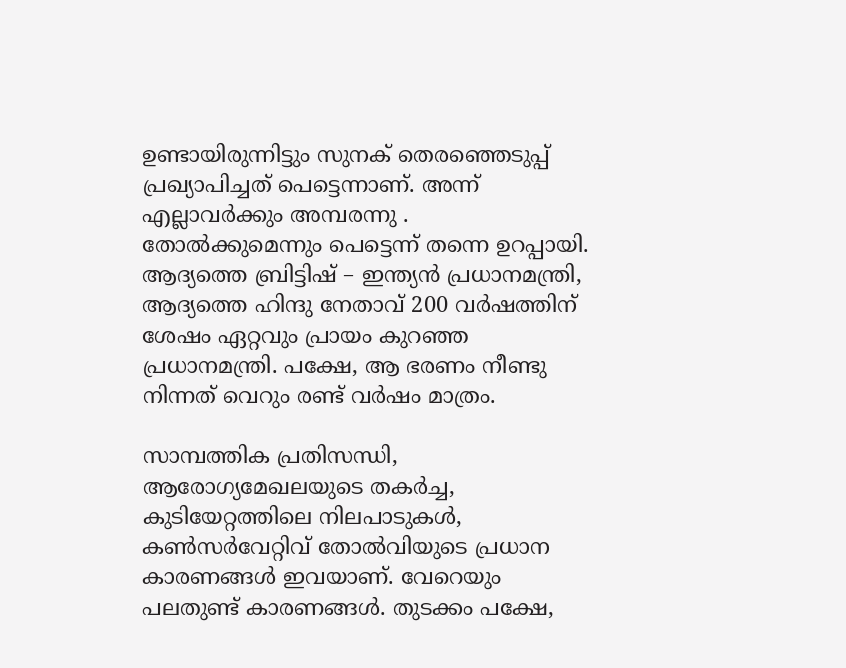ഉണ്ടായിരുന്നിട്ടും സുനക് തെരഞ്ഞെടുപ്പ് പ്രഖ്യാപിച്ചത് പെട്ടെന്നാണ്. അന്ന് എല്ലാവർക്കും അമ്പരന്നു . തോൽക്കുമെന്നും പെട്ടെന്ന് തന്നെ ഉറപ്പായി. ആദ്യത്തെ ബ്രിട്ടിഷ് – ഇന്ത്യൻ പ്രധാനമന്ത്രി, ആദ്യത്തെ ഹിന്ദു നേതാവ് 200 വർഷത്തിന് ശേഷം ഏറ്റവും പ്രായം കുറഞ്ഞ പ്രധാനമന്ത്രി. പക്ഷേ, ആ ഭരണം നീണ്ടു നിന്നത് വെറും രണ്ട് വർഷം മാത്രം.

സാമ്പത്തിക പ്രതിസന്ധി, ആരോഗ്യമേഖലയുടെ തകർച്ച, കുടിയേറ്റത്തിലെ നിലപാടുകൾ, കൺസർവേറ്റിവ് തോൽവിയുടെ പ്രധാന കാരണങ്ങൾ ഇവയാണ്. വേറെയും പലതുണ്ട് കാരണങ്ങള്‍. തുടക്കം പക്ഷേ,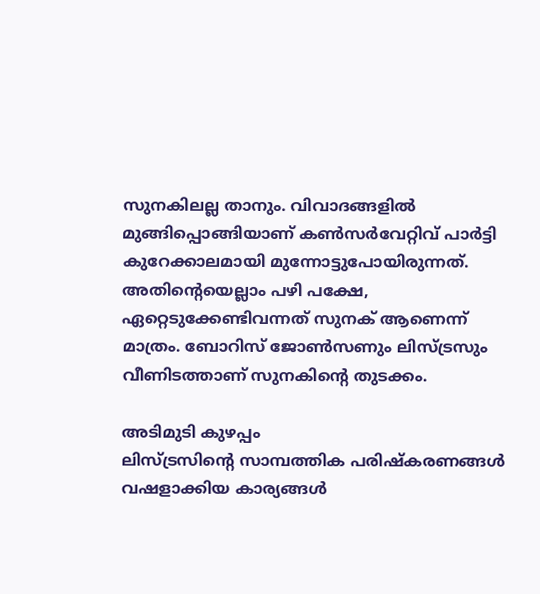സുനകിലല്ല താനും. വിവാദങ്ങളിൽ മുങ്ങിപ്പൊങ്ങിയാണ് കൺസർവേറ്റിവ് പാർട്ടി കുറേക്കാലമായി മുന്നോട്ടുപോയിരുന്നത്. അതിന്‍റെയെല്ലാം പഴി പക്ഷേ, ഏറ്റെടുക്കേണ്ടിവന്നത് സുനക് ആണെന്ന് മാത്രം. ബോറിസ് ജോൺസണും ലിസ്ട്രസും വീണിടത്താണ് സുനകിന്‍റെ തുടക്കം.

അടിമുടി കുഴപ്പം
ലിസ്ട്രസിന്‍റെ സാമ്പത്തിക പരിഷ്കരണങ്ങൾ വഷളാക്കിയ കാര്യങ്ങൾ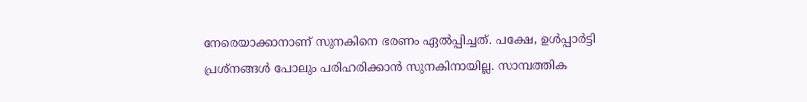നേരെയാക്കാനാണ് സുനകിനെ ഭരണം ഏൽപ്പിച്ചത്. പക്ഷേ, ഉൾപ്പാർട്ടി പ്രശ്നങ്ങൾ പോലും പരിഹരിക്കാൻ സുനകിനായില്ല. സാമ്പത്തിക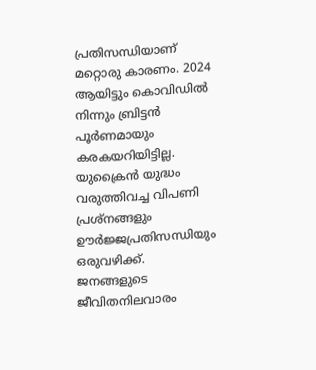പ്രതിസന്ധിയാണ് മറ്റൊരു കാരണം. 2024 ആയിട്ടും കൊവിഡിൽ നിന്നും ബ്രിട്ടന്‍ പൂർണമായും കരകയറിയിട്ടില്ല. യുക്രൈൻ യുദ്ധം വരുത്തിവച്ച വിപണി പ്രശ്നങ്ങളും ഊ‍ർജ്ജപ്രതിസന്ധിയും ഒരുവഴിക്ക്. ജനങ്ങളുടെ ജീവിതനിലവാരം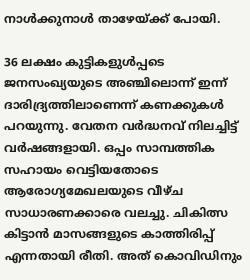നാൾക്കുനാള്‍ താഴേയ്ക്ക് പോയി.

36 ലക്ഷം കുട്ടികളുൾപ്പടെ ജനസംഖ്യയുടെ അഞ്ചിലൊന്ന് ഇന്ന് ദാരിദ്ര്യത്തിലാണെന്ന് കണക്കുകള്‍ പറയുന്നു. വേതന വർദ്ധനവ് നിലച്ചിട്ട് വർഷങ്ങളായി. ഒപ്പം സാമ്പത്തിക സഹായം വെട്ടിയതോടെ ആരോഗ്യമേഖലയുടെ വീഴ്ച സാധാരണക്കാരെ വലച്ചു. ചികിത്സ കിട്ടാൻ മാസങ്ങളുടെ കാത്തിരിപ്പ് എന്നതായി രീതി. അത് കൊവിഡിനും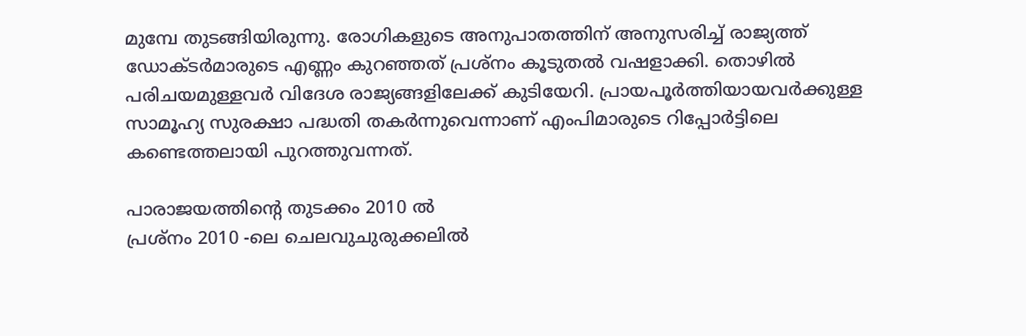മുമ്പേ തുടങ്ങിയിരുന്നു. രോഗികളുടെ അനുപാതത്തിന് അനുസരിച്ച് രാജ്യത്ത് ഡോക്ടർമാരുടെ എണ്ണം കുറഞ്ഞത് പ്രശ്നം കൂടുതൽ വഷളാക്കി. തൊഴിൽ പരിചയമുള്ളവർ വിദേശ രാജ്യങ്ങളിലേക്ക് കുടിയേറി. പ്രായപൂർത്തിയായവർക്കുള്ള സാമൂഹ്യ സുരക്ഷാ പദ്ധതി തകർന്നുവെന്നാണ് എംപിമാരുടെ റിപ്പോർട്ടിലെ കണ്ടെത്തലായി പുറത്തുവന്നത്.

പാരാജയത്തിന്‍റെ തുടക്കം 2010 ല്‍
പ്രശ്നം 2010 -ലെ ചെലവുചുരുക്കലിൽ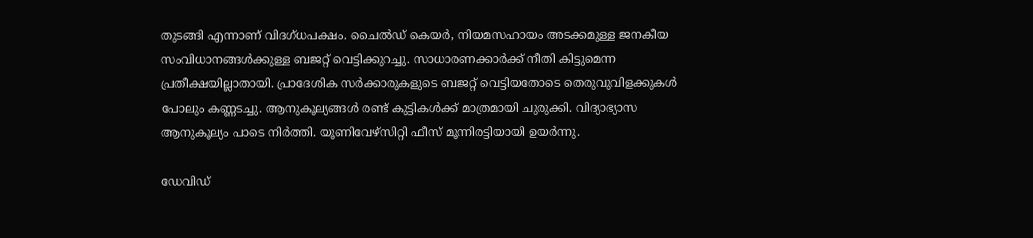തുടങ്ങി എന്നാണ് വിദഗ്ധപക്ഷം. ചൈൽഡ് കെയർ, നിയമസഹായം അടക്കമുള്ള ജനകീയ സംവിധാനങ്ങൾക്കുള്ള ബജറ്റ് വെട്ടിക്കുറച്ചു. സാധാരണക്കാർക്ക് നീതി കിട്ടുമെന്ന പ്രതീക്ഷയില്ലാതായി. പ്രാദേശിക സർക്കാരുകളുടെ ബജറ്റ് വെട്ടിയതോടെ തെരുവുവിളക്കുകൾ പോലും കണ്ണടച്ചു. ആനുകൂല്യങ്ങൾ രണ്ട് കുട്ടികൾക്ക് മാത്രമായി ചുരുക്കി. വിദ്യാഭ്യാസ ആനുകൂല്യം പാടെ നിർത്തി. യൂണിവേഴ്സിറ്റി ഫീസ് മൂന്നിരട്ടിയായി ഉയർന്നു.

ഡേവിഡ്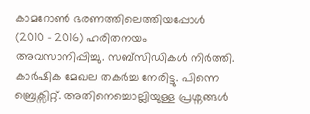കാമറോൺ ഭരണത്തിലെത്തിയപ്പോൾ (2010 – 2016) ഹരിതനയം അവസാനിപ്പിച്ചു. സബ്സിഡികൾ നിർത്തി. കാർഷിക മേഖല തകര്‍ച്ച നേരിട്ടു. പിന്നെ ബ്രെക്സിറ്റ്. അതിനെച്ചൊല്ലിയുള്ള പ്രശ്നങ്ങൾ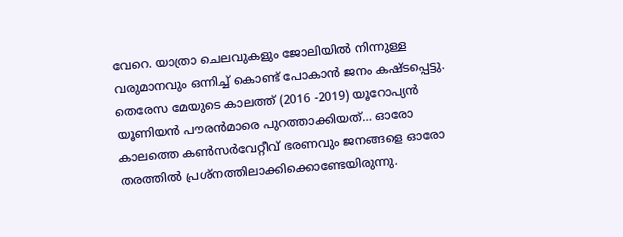വേറെ. യാത്രാ ചെലവുകളും ജോലിയില്‍ നിന്നുള്ള വരുമാനവും ഒന്നിച്ച് കൊണ്ട് പോകാന്‍ ജനം കഷ്ടപ്പെട്ടു. തെരേസ മേയുടെ കാലത്ത് (2016 -2019) യൂറോപ്യന്‍ യൂണിയന്‍ പൗരൻമാരെ പുറത്താക്കിയത്… ഓരോ കാലത്തെ കൺസർവേറ്റീവ് ഭരണവും ജനങ്ങളെ ഓരോ തരത്തിൽ പ്രശ്നത്തിലാക്കിക്കൊണ്ടേയിരുന്നു.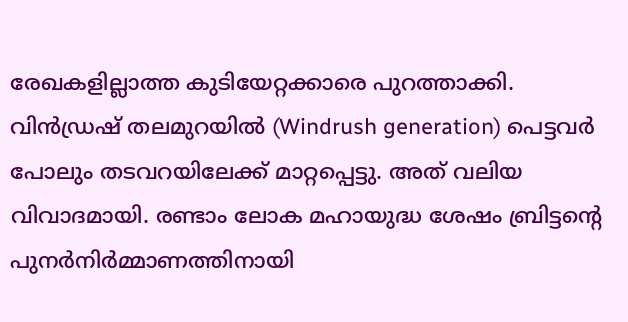രേഖകളില്ലാത്ത കുടിയേറ്റക്കാരെ പുറത്താക്കി. വിന്‍ഡ്രഷ് തലമുറയിൽ (Windrush generation) പെട്ടവര്‍ പോലും തടവറയിലേക്ക് മാറ്റപ്പെട്ടു. അത് വലിയ വിവാദമായി. രണ്ടാം ലോക മഹായുദ്ധ ശേഷം ബ്രിട്ടന്‍റെ പുനർനിർമ്മാണത്തിനായി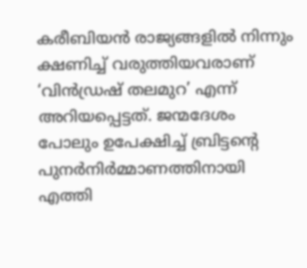കരീബിയൻ രാജ്യങ്ങളിൽ നിന്നും ക്ഷണിച്ച് വരുത്തിയവരാണ് ‘വിന്‍ഡ്രഷ് തലമുറ’ എന്ന് അറിയപ്പെട്ടത്. ജന്മദേശം പോലും ഉപേക്ഷിച്ച് ബ്രിട്ടന്‍റെ പുനർനിര്‍മ്മാണത്തിനായി എത്തി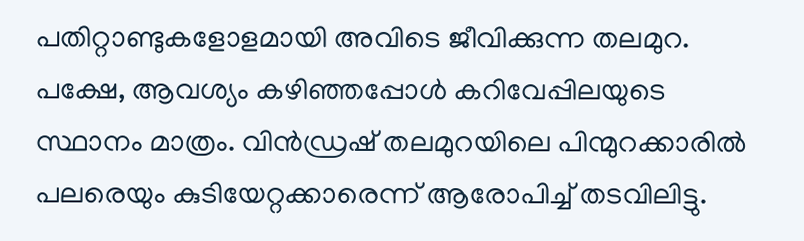പതിറ്റാണ്ടുകളോളമായി അവിടെ ജീവിക്കുന്ന തലമുറ. പക്ഷേ, ആവശ്യം കഴിഞ്ഞപ്പോള്‍ കറിവേപ്പിലയുടെ സ്ഥാനം മാത്രം. വിന്‍ഡ്രഷ് തലമുറയിലെ പിന്മുറക്കാരില്‍ പലരെയും കുടിയേറ്റക്കാരെന്ന് ആരോപിച്ച് തടവിലിട്ടു.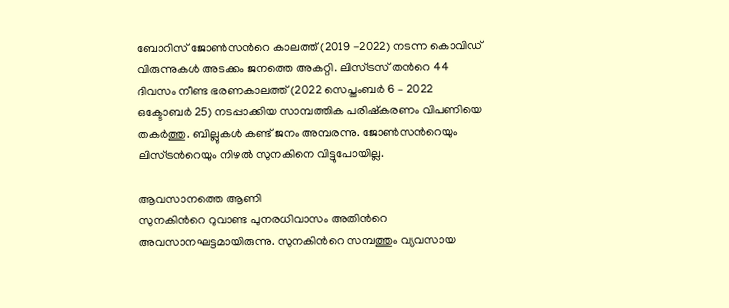ബോറിസ് ജോൺസന്‍റെ കാലത്ത് (2019 -2022) നടന്ന കൊവിഡ് വിരുന്നുകൾ അടക്കം ജനത്തെ അകറ്റി. ലിസ്ട്രസ് തന്‍റെ 44 ദിവസം നീണ്ട ഭരണകാലത്ത് (2022 സെപ്തംബർ 6 – 2022 ഒക്ടോബർ 25) നടപ്പാക്കിയ സാമ്പത്തിക പരിഷ്കരണം വിപണിയെ തകർത്തു. ബില്ലുകൾ കണ്ട് ജനം അമ്പരന്നു. ജോൺസന്‍റെയും ലിസ്ട്രന്‍റെയും നിഴൽ സുനകിനെ വിട്ടുപോയില്ല.

ആവസാനത്തെ ആണി
സുനകിന്‍റെ റുവാണ്ട പുനരധിവാസം അതിന്‍റെ അവസാനഘട്ടമായിരുന്നു. സുനകിന്‍റെ സമ്പത്തും വ്യവസായ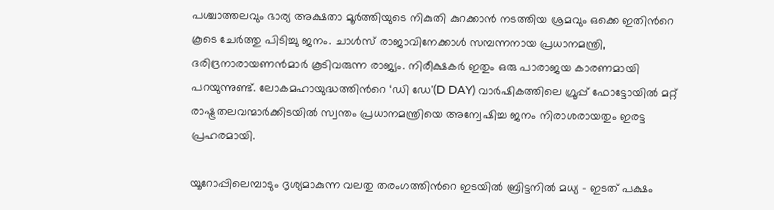പശ്ചാത്തലവും ഭാര്യ അക്ഷതാ മൂർത്തിയുടെ നികുതി കുറക്കാന്‍ നടത്തിയ ശ്രമവും ഒക്കെ ഇതിന്‍റെ കൂടെ ചേർത്തു പിടിച്ചു ജനം. ചാൾസ് രാജാവിനേക്കാൾ സമ്പന്നനായ പ്രധാനമന്ത്രി, ദരിദ്രനാരായണൻമാർ കൂടിവരുന്ന രാജ്യം. നിരീക്ഷകർ ഇതും ഒരു പാരാജയ കാരണമായി പറയുന്നുണ്ട്. ലോകമഹായുദ്ധത്തിന്‍റെ ‘ഡി ഡേ'(D DAY) വാർഷികത്തിലെ ഗ്രൂപ്പ് ഫോട്ടോയിൽ മറ്റ് രാഷ്ട്രതലവന്മാര്‍ക്കിടയില്‍ സ്വന്തം പ്രധാനമന്ത്രിയെ അന്വേഷിച്ച ജനം നിരാശരായതും ഇരട്ട പ്രഹരമായി.

യൂറോപ്പിലെമ്പാടും ദൃശ്യമാകുന്ന വലതു തരംഗത്തിന്‍റെ ഇടയിൽ ബ്രിട്ടനിൽ മധ്യ – ഇടത് പക്ഷം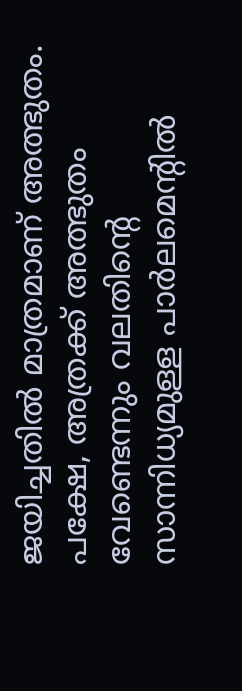ജയിച്ചതിൽ മാത്രമാണ് അത്ഭുതം. പക്ഷേ, അത്രക്ക് അത്ഭുതം വേണ്ടെന്നും വലതിന്‍റെ സാന്നിധ്യമുള്ള പാർലമെന്‍റിൽ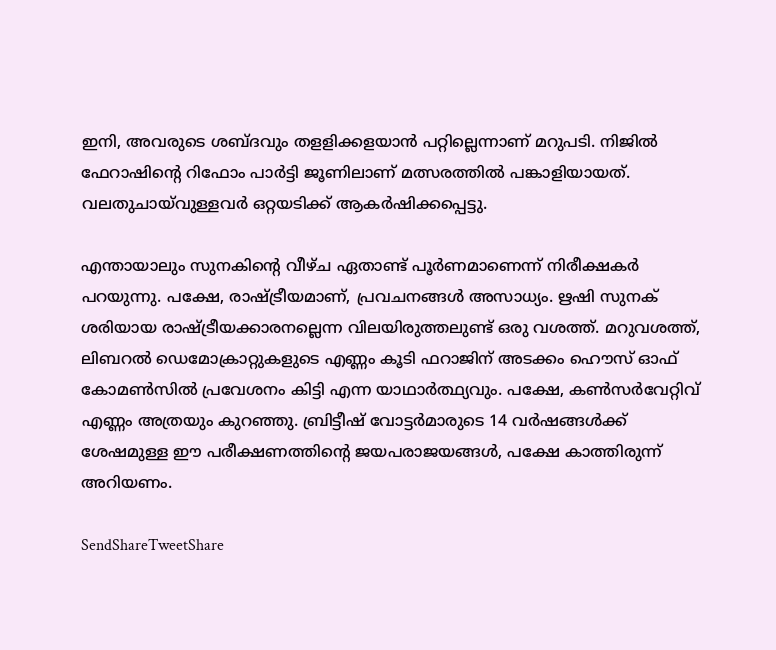ഇനി, അവരുടെ ശബ്ദവും തളളിക്കളയാൻ പറ്റില്ലെന്നാണ് മറുപടി. നിജിൽ ഫേറാഷിന്‍റെ റിഫോം പാർട്ടി ജൂണിലാണ് മത്സരത്തിൽ പങ്കാളിയായത്. വലതുചായ്‍വുള്ളവർ ഒറ്റയടിക്ക് ആകർഷിക്കപ്പെട്ടു.

എന്തായാലും സുനകിന്‍റെ വീഴ്ച ഏതാണ്ട് പൂർണമാണെന്ന് നിരീക്ഷകർ പറയുന്നു. പക്ഷേ, രാഷ്ട്രീയമാണ്, പ്രവചനങ്ങൾ അസാധ്യം. ഋഷി സുനക് ശരിയായ രാഷ്ട്രീയക്കാരനല്ലെന്ന വിലയിരുത്തലുണ്ട് ഒരു വശത്ത്. മറുവശത്ത്, ലിബറൽ ഡെമോക്രാറ്റുകളുടെ എണ്ണം കൂടി ഫറാജിന് അടക്കം ഹൌസ് ഓഫ് കോമണ്‍സില്‍ പ്രവേശനം കിട്ടി എന്ന യാഥാർത്ഥ്യവും. പക്ഷേ, കൺസർവേറ്റിവ് എണ്ണം അത്രയും കുറഞ്ഞു. ബ്രിട്ടീഷ് വോട്ടർമാരുടെ 14 വർഷങ്ങള്‍ക്ക് ശേഷമുള്ള ഈ പരീക്ഷണത്തിന്‍റെ ജയപരാജയങ്ങള്‍, പക്ഷേ കാത്തിരുന്ന് അറിയണം.

SendShareTweetShare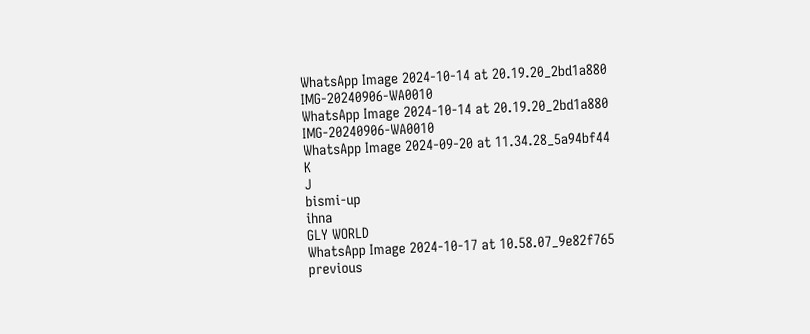WhatsApp Image 2024-10-14 at 20.19.20_2bd1a880
IMG-20240906-WA0010
WhatsApp Image 2024-10-14 at 20.19.20_2bd1a880
IMG-20240906-WA0010
WhatsApp Image 2024-09-20 at 11.34.28_5a94bf44
K
J
bismi-up
ihna
GLY WORLD
WhatsApp Image 2024-10-17 at 10.58.07_9e82f765
previous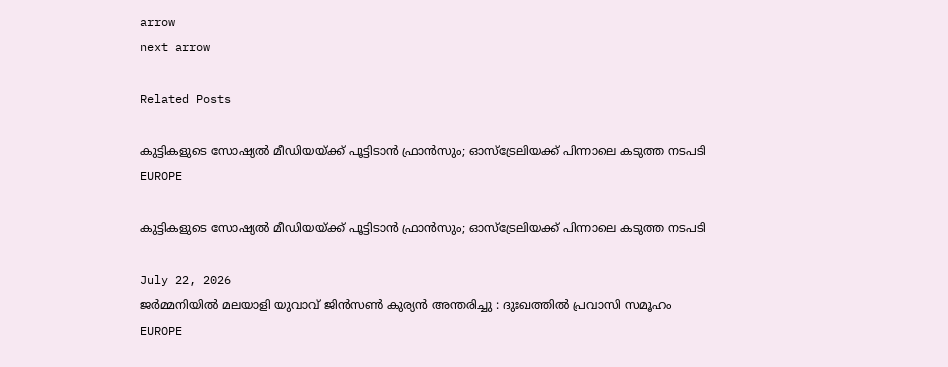arrow
next arrow

Related Posts

കുട്ടികളുടെ സോഷ്യൽ മീഡിയയ്ക്ക് പൂട്ടിടാൻ ഫ്രാൻസും; ഓസ്‌ട്രേലിയക്ക് പിന്നാലെ കടുത്ത നടപടി
EUROPE

കുട്ടികളുടെ സോഷ്യൽ മീഡിയയ്ക്ക് പൂട്ടിടാൻ ഫ്രാൻസും; ഓസ്‌ട്രേലിയക്ക് പിന്നാലെ കടുത്ത നടപടി

July 22, 2026
ജർമ്മനിയിൽ മലയാളി യുവാവ് ജിൻസൺ കുര്യൻ അന്തരിച്ചു : ദുഃഖത്തിൽ പ്രവാസി സമൂഹം
EUROPE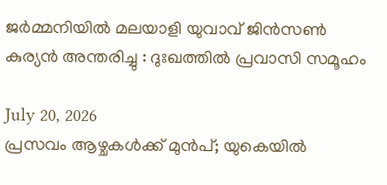ജർമ്മനിയിൽ മലയാളി യുവാവ് ജിൻസൺ കുര്യൻ അന്തരിച്ചു : ദുഃഖത്തിൽ പ്രവാസി സമൂഹം

July 20, 2026
പ്രസവം ആഴ്ചകൾക്ക് മുൻപ്; യുകെയിൽ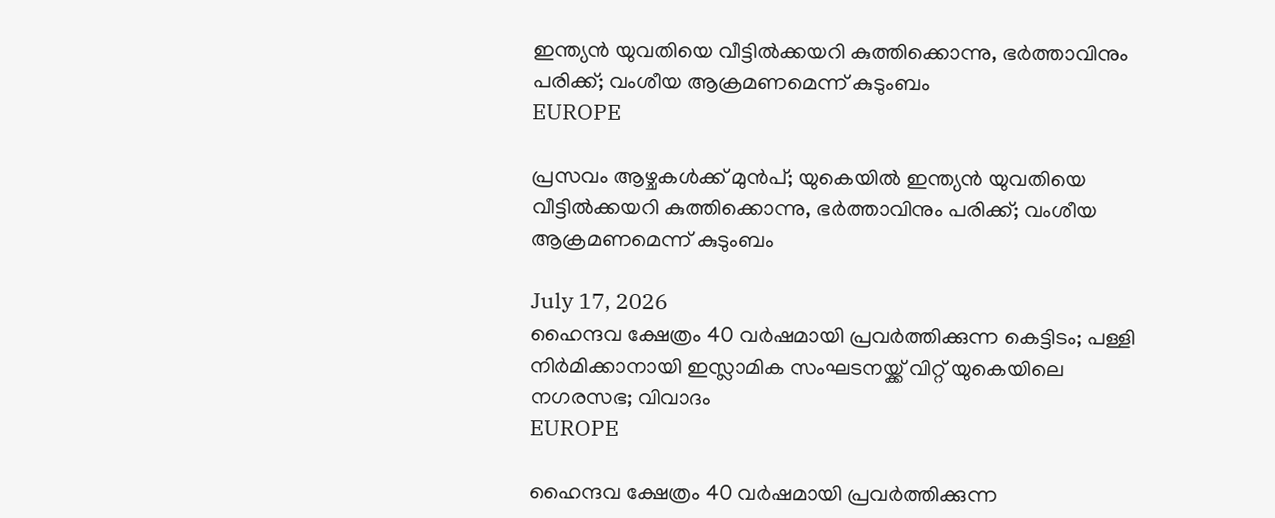ഇന്ത്യൻ യുവതിയെ വീട്ടിൽക്കയറി കുത്തിക്കൊന്നു, ഭർത്താവിനും പരിക്ക്; വംശീയ ആക്രമണമെന്ന് കുടുംബം
EUROPE

പ്രസവം ആഴ്ചകൾക്ക് മുൻപ്; യുകെയിൽ ഇന്ത്യൻ യുവതിയെ വീട്ടിൽക്കയറി കുത്തിക്കൊന്നു, ഭർത്താവിനും പരിക്ക്; വംശീയ ആക്രമണമെന്ന് കുടുംബം

July 17, 2026
ഹൈന്ദവ ക്ഷേത്രം 40 വർഷമായി പ്രവർത്തിക്കുന്ന കെട്ടിടം; പള്ളി നിർമിക്കാനായി ഇസ്ലാമിക സംഘടനയ്ക്ക് വിറ്റ് യുകെയിലെ നഗരസഭ; വിവാദം
EUROPE

ഹൈന്ദവ ക്ഷേത്രം 40 വർഷമായി പ്രവർത്തിക്കുന്ന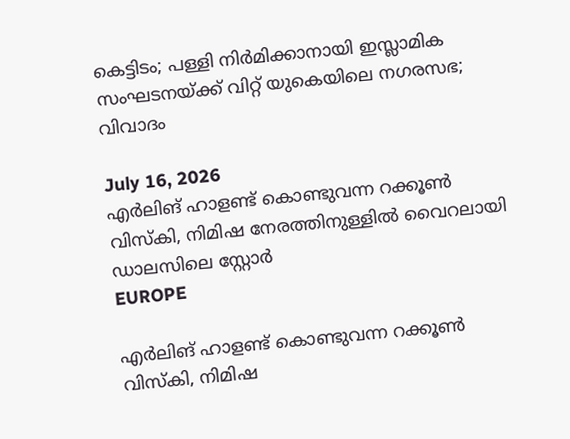കെട്ടിടം; പള്ളി നിർമിക്കാനായി ഇസ്ലാമിക സംഘടനയ്ക്ക് വിറ്റ് യുകെയിലെ നഗരസഭ; വിവാദം

July 16, 2026
എർലിങ് ഹാളണ്ട് കൊണ്ടുവന്ന റക്കൂൺ വിസ്കി, നിമിഷ നേരത്തിനുള്ളിൽ വൈറലായി ഡാലസിലെ സ്റ്റോർ
EUROPE

എർലിങ് ഹാളണ്ട് കൊണ്ടുവന്ന റക്കൂൺ വിസ്കി, നിമിഷ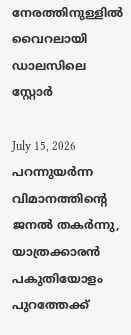നേരത്തിനുള്ളിൽ വൈറലായി ഡാലസിലെ സ്റ്റോർ

July 15, 2026
പറന്നുയര്‍ന്ന വിമാനത്തിന്റെ ജനല്‍ തകര്‍ന്നു, യാത്രക്കാരന്‍ പകുതിയോളം പുറത്തേക്ക്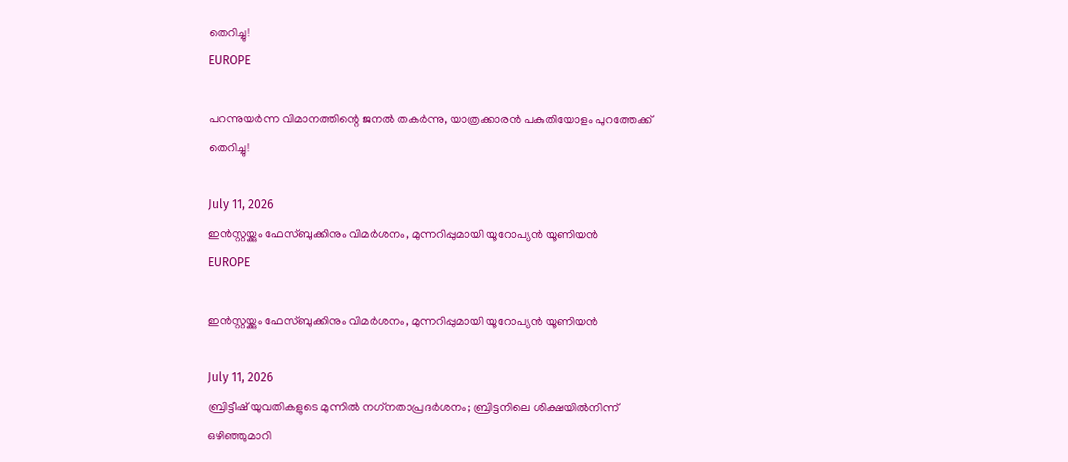തെറിച്ചു!
EUROPE

പറന്നുയര്‍ന്ന വിമാനത്തിന്റെ ജനല്‍ തകര്‍ന്നു, യാത്രക്കാരന്‍ പകുതിയോളം പുറത്തേക്ക് തെറിച്ചു!

July 11, 2026
ഇന്‍സ്റ്റയ്ക്കും ഫേസ്ബുക്കിനും വിമര്‍ശനം, മുന്നറിപ്പുമായി യൂറോപ്യന്‍ യൂണിയന്‍
EUROPE

ഇന്‍സ്റ്റയ്ക്കും ഫേസ്ബുക്കിനും വിമര്‍ശനം, മുന്നറിപ്പുമായി യൂറോപ്യന്‍ യൂണിയന്‍

July 11, 2026
ബ്രിട്ടീഷ് യുവതികളുടെ മുന്നില്‍ നഗ്‌നതാപ്രദര്‍ശനം; ബ്രിട്ടനിലെ ശിക്ഷയില്‍നിന്ന് ഒഴിഞ്ഞുമാറി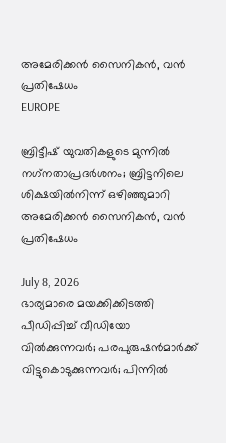അമേരിക്കന്‍ സൈനികന്‍, വന്‍ പ്രതിഷേധം
EUROPE

ബ്രിട്ടീഷ് യുവതികളുടെ മുന്നില്‍ നഗ്‌നതാപ്രദര്‍ശനം; ബ്രിട്ടനിലെ ശിക്ഷയില്‍നിന്ന് ഒഴിഞ്ഞുമാറി അമേരിക്കന്‍ സൈനികന്‍, വന്‍ പ്രതിഷേധം

July 8, 2026
ഭാര്യമാരെ മയക്കിക്കിടത്തി പീഡിപ്പിച്ച് വീഡിയോ വില്‍ക്കുന്നവര്‍; പരപുരുഷന്‍മാര്‍ക്ക് വിട്ടുകൊടുക്കുന്നവര്‍; പിന്നില്‍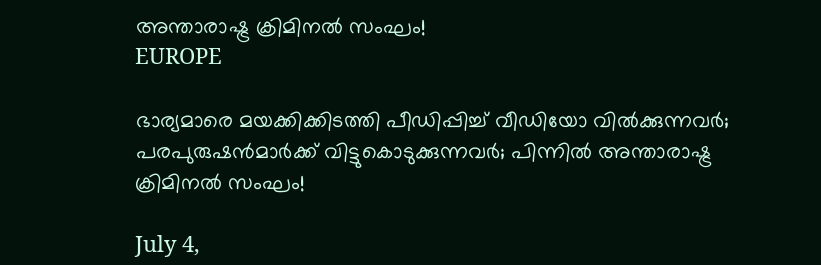അന്താരാഷ്ട്ര ക്രിമിനല്‍ സംഘം!
EUROPE

ഭാര്യമാരെ മയക്കിക്കിടത്തി പീഡിപ്പിച്ച് വീഡിയോ വില്‍ക്കുന്നവര്‍; പരപുരുഷന്‍മാര്‍ക്ക് വിട്ടുകൊടുക്കുന്നവര്‍; പിന്നില്‍ അന്താരാഷ്ട്ര ക്രിമിനല്‍ സംഘം!

July 4,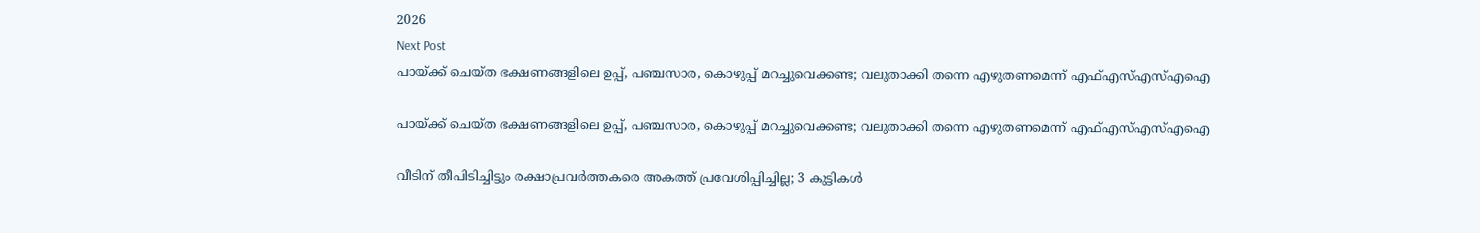2026
Next Post
പായ്ക്ക് ചെയ്ത ഭക്ഷണങ്ങളിലെ ഉപ്പ്, പഞ്ചസാര, കൊഴുപ്പ് മറച്ചുവെക്കണ്ട; വലുതാക്കി തന്നെ എഴുതണമെന്ന് എഫ്എസ്എസ്എഐ

പായ്ക്ക് ചെയ്ത ഭക്ഷണങ്ങളിലെ ഉപ്പ്, പഞ്ചസാര, കൊഴുപ്പ് മറച്ചുവെക്കണ്ട; വലുതാക്കി തന്നെ എഴുതണമെന്ന് എഫ്എസ്എസ്എഐ

വീടിന് തീപിടിച്ചിട്ടും രക്ഷാപ്രവർത്തകരെ അകത്ത് പ്രവേശിപ്പിച്ചില്ല; 3 കുട്ടികൾ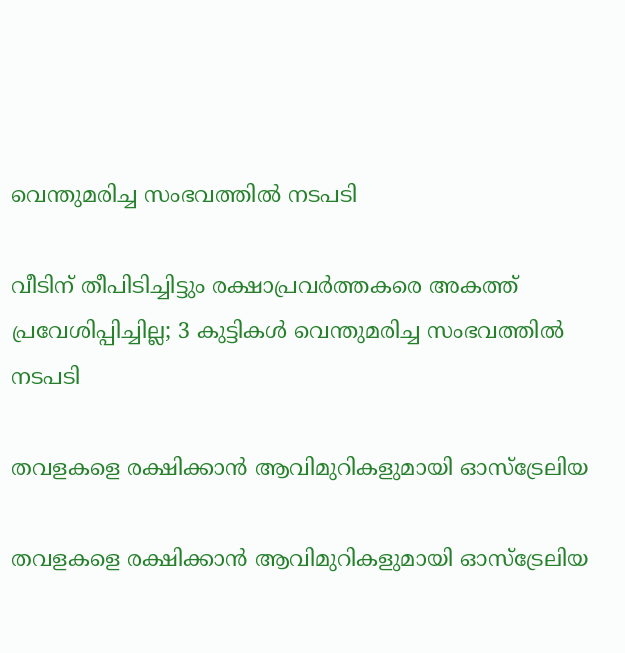വെന്തുമരിച്ച സംഭവത്തിൽ നടപടി

വീടിന് തീപിടിച്ചിട്ടും രക്ഷാപ്രവർത്തകരെ അകത്ത് പ്രവേശിപ്പിച്ചില്ല; 3 കുട്ടികൾ വെന്തുമരിച്ച സംഭവത്തിൽ നടപടി

തവളകളെ രക്ഷിക്കാൻ ആവിമുറികളുമായി ഓസ്ട്രേലിയ

തവളകളെ രക്ഷിക്കാൻ ആവിമുറികളുമായി ഓസ്ട്രേലിയ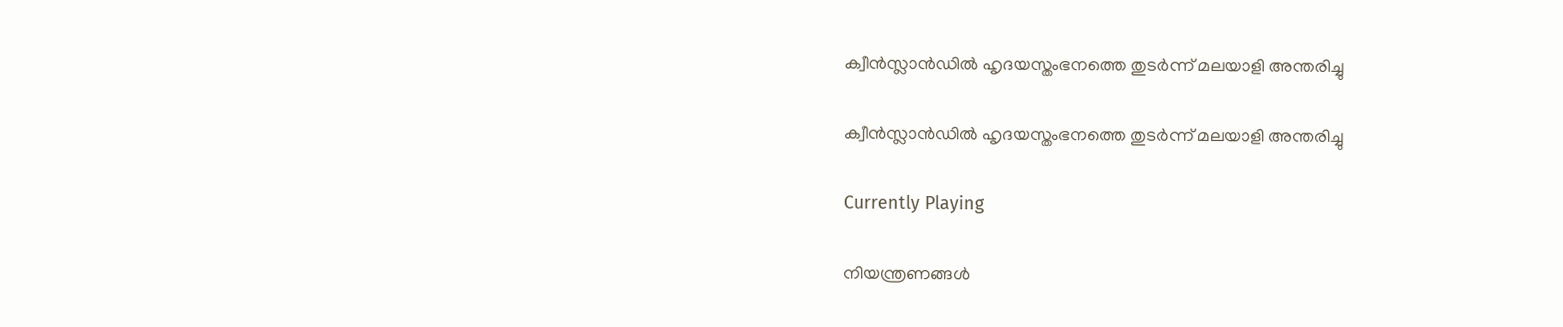ക്വീൻസ്ലാൻഡിൽ ഹൃദയസ്തംഭനത്തെ തുടർന്ന് മലയാളി അന്തരിച്ചു

ക്വീൻസ്ലാൻഡിൽ ഹൃദയസ്തംഭനത്തെ തുടർന്ന് മലയാളി അന്തരിച്ചു

Currently Playing

നിയന്ത്രണങ്ങള്‍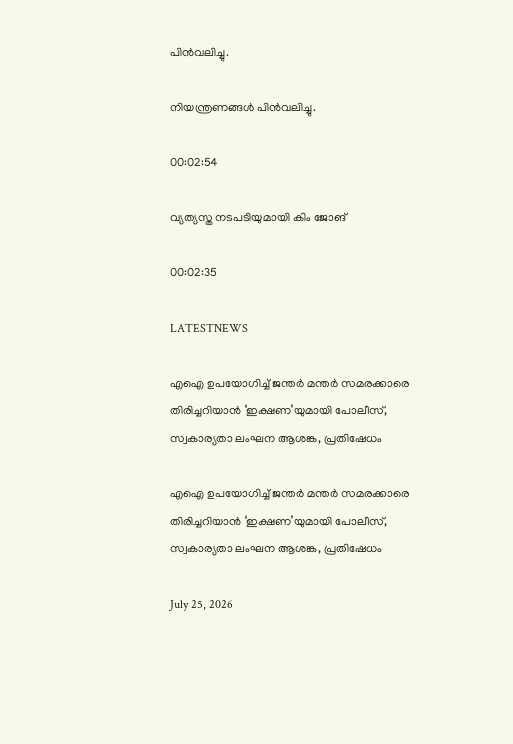പിന്‍വലിച്ചു.

നിയന്ത്രണങ്ങള്‍ പിന്‍വലിച്ചു.

00:02:54

വ്യത്യസ്ത നടപടിയുമായി കിം ജോങ്

00:02:35

LATESTNEWS

എഐ ഉപയോഗിച്ച് ജന്തർ മന്തർ സമരക്കാരെ തിരിച്ചറിയാൻ ‘ഇക്ഷണ’യുമായി പോലീസ്, സ്വകാര്യതാ ലംഘന ആശങ്ക, പ്രതിഷേധം

എഐ ഉപയോഗിച്ച് ജന്തർ മന്തർ സമരക്കാരെ തിരിച്ചറിയാൻ ‘ഇക്ഷണ’യുമായി പോലീസ്, സ്വകാര്യതാ ലംഘന ആശങ്ക, പ്രതിഷേധം

July 25, 2026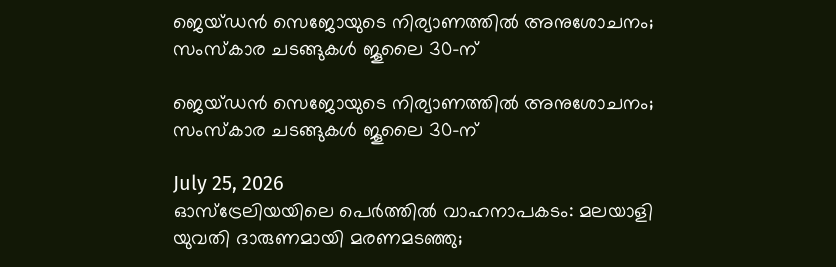ജെയ്ഡൻ സെജോയുടെ നിര്യാണത്തിൽ അനുശോചനം; സംസ്കാര ചടങ്ങുകൾ ജൂലൈ 30-ന്

ജെയ്ഡൻ സെജോയുടെ നിര്യാണത്തിൽ അനുശോചനം; സംസ്കാര ചടങ്ങുകൾ ജൂലൈ 30-ന്

July 25, 2026
ഓസ്‌ട്രേലിയയിലെ പെർത്തിൽ വാഹനാപകടം: മലയാളി യുവതി ദാരുണമായി മരണമടഞ്ഞു;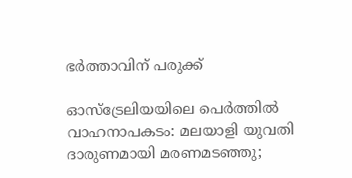ഭർത്താവിന് പരുക്ക്

ഓസ്‌ട്രേലിയയിലെ പെർത്തിൽ വാഹനാപകടം: മലയാളി യുവതി ദാരുണമായി മരണമടഞ്ഞു;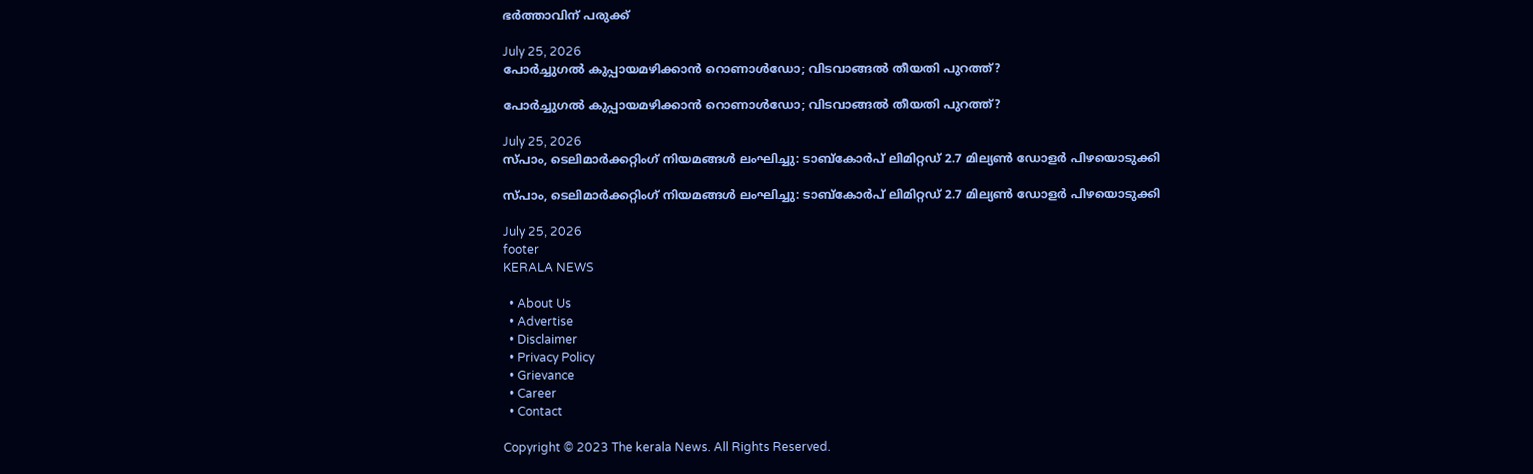ഭർത്താവിന് പരുക്ക്

July 25, 2026
പോർച്ചുഗൽ കുപ്പായമഴിക്കാൻ റൊണാൾഡോ; വിടവാങ്ങൽ തീയതി പുറത്ത്?

പോർച്ചുഗൽ കുപ്പായമഴിക്കാൻ റൊണാൾഡോ; വിടവാങ്ങൽ തീയതി പുറത്ത്?

July 25, 2026
സ്പാം, ടെലിമാർക്കറ്റിംഗ് നിയമങ്ങൾ ലംഘിച്ചു: ടാബ്‌കോർപ് ലിമിറ്റഡ് 2.7 മില്യൺ ഡോളർ പിഴയൊടുക്കി

സ്പാം, ടെലിമാർക്കറ്റിംഗ് നിയമങ്ങൾ ലംഘിച്ചു: ടാബ്‌കോർപ് ലിമിറ്റഡ് 2.7 മില്യൺ ഡോളർ പിഴയൊടുക്കി

July 25, 2026
footer
KERALA NEWS

  • About Us
  • Advertise
  • Disclaimer
  • Privacy Policy
  • Grievance
  • Career
  • Contact

Copyright © 2023 The kerala News. All Rights Reserved.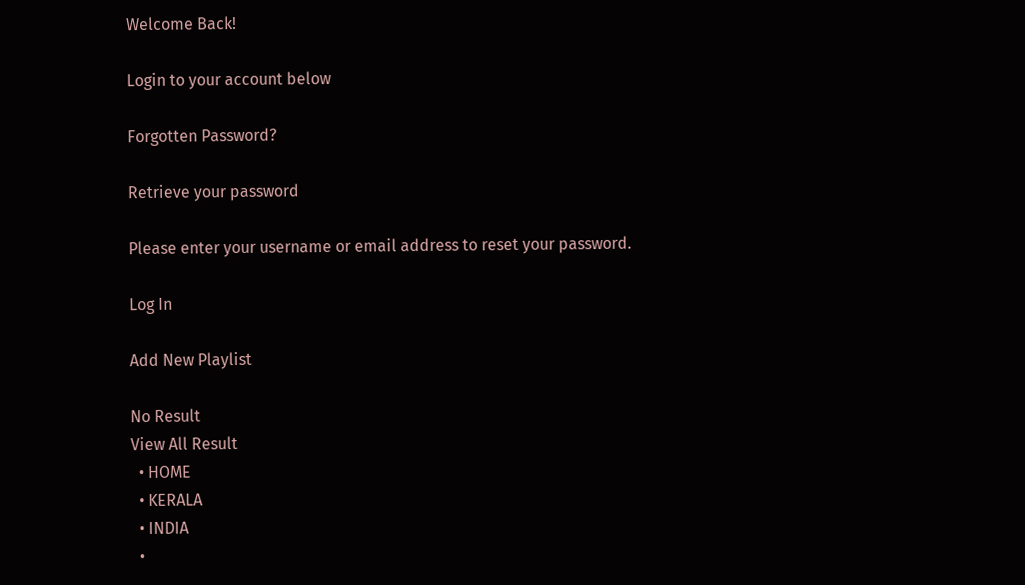Welcome Back!

Login to your account below

Forgotten Password?

Retrieve your password

Please enter your username or email address to reset your password.

Log In

Add New Playlist

No Result
View All Result
  • HOME
  • KERALA
  • INDIA
  •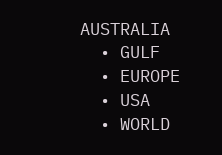AUSTRALIA
  • GULF
  • EUROPE
  • USA
  • WORLD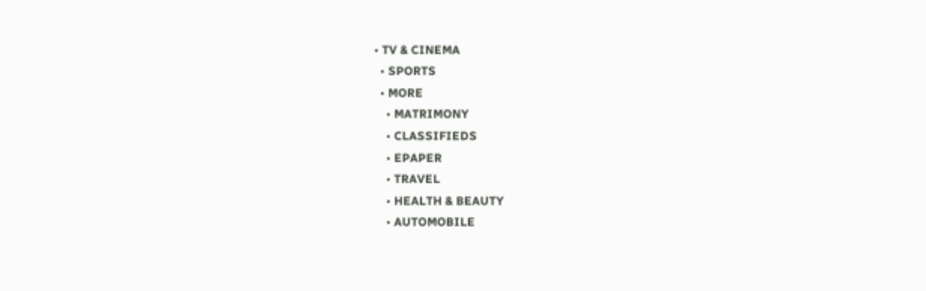• TV & CINEMA
  • SPORTS
  • MORE
    • MATRIMONY
    • CLASSIFIEDS
    • EPAPER
    • TRAVEL
    • HEALTH & BEAUTY
    • AUTOMOBILE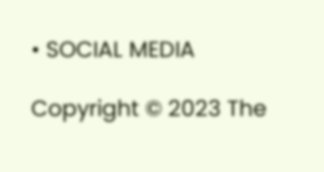• SOCIAL MEDIA

Copyright © 2023 The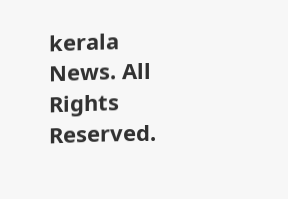kerala News. All Rights Reserved.